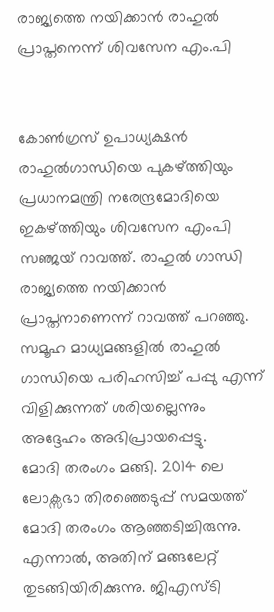രാജ്യത്തെ നയിക്കാന്‍ രാഹുല്‍ പ്രാപ്തനെന്ന് ശിവസേന എം.പി


കോണ്‍ഗ്രസ് ഉപാധ്യക്ഷന്‍ രാഹുല്‍ഗാന്ധിയെ പുകഴ്ത്തിയും പ്രധാനമന്ത്രി നരേന്ദ്രമോദിയെ ഇകഴ്ത്തിയും ശിവസേന എംപി സഞ്ജയ് റാവത്ത്. രാഹുല്‍ ഗാന്ധി രാജ്യത്തെ നയിക്കാന്‍ പ്രാപ്തനാണെന്ന് റാവത്ത് പറഞ്ഞു. സമൂഹ മാധ്യമങ്ങളില്‍ രാഹുല്‍ ഗാന്ധിയെ പരിഹസിച്ച്‌ പപ്പു എന്ന് വിളിക്കുന്നത് ശരിയല്ലെന്നും അദ്ദേഹം അഭിപ്രായപ്പെട്ടു.
മോദി തരംഗം മങ്ങി. 2014 ലെ ലോക്സഭാ തിരഞ്ഞെടുപ്പ് സമയത്ത് മോദി തരംഗം ആഞ്ഞടിച്ചിരുന്നു. എന്നാല്‍, അതിന് മങ്ങലേറ്റ് തുടങ്ങിയിരിക്കുന്നു. ജിഎസ്ടി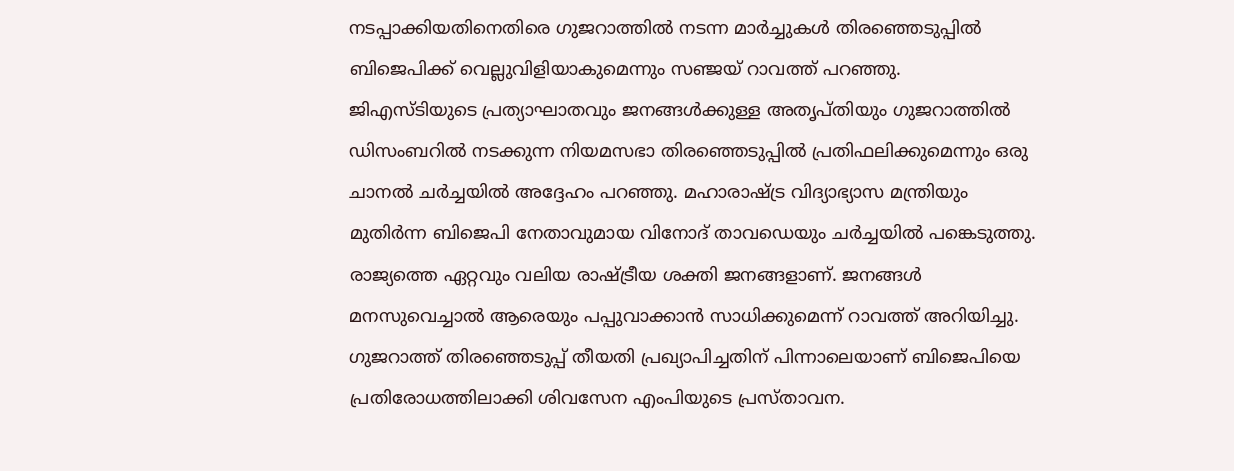നടപ്പാക്കിയതിനെതിരെ ഗുജറാത്തില്‍ നടന്ന മാര്‍ച്ചുകള്‍ തിരഞ്ഞെടുപ്പില്‍ ബിജെപിക്ക് വെല്ലുവിളിയാകുമെന്നും സഞ്ജയ് റാവത്ത് പറഞ്ഞു.
ജിഎസ്ടിയുടെ പ്രത്യാഘാതവും ജനങ്ങള്‍ക്കുള്ള അതൃപ്തിയും ഗുജറാത്തില്‍ ഡിസംബറില്‍ നടക്കുന്ന നിയമസഭാ തിരഞ്ഞെടുപ്പില്‍ പ്രതിഫലിക്കുമെന്നും ഒരു ചാനല്‍ ചര്‍ച്ചയില്‍ അദ്ദേഹം പറഞ്ഞു. മഹാരാഷ്ട്ര വിദ്യാഭ്യാസ മന്ത്രിയും മുതിര്‍ന്ന ബിജെപി നേതാവുമായ വിനോദ് താവഡെയും ചര്‍ച്ചയില്‍ പങ്കെടുത്തു.
രാജ്യത്തെ ഏറ്റവും വലിയ രാഷ്ട്രീയ ശക്തി ജനങ്ങളാണ്. ജനങ്ങള്‍ മനസുവെച്ചാല്‍ ആരെയും പപ്പുവാക്കാന്‍ സാധിക്കുമെന്ന് റാവത്ത് അറിയിച്ചു. ഗുജറാത്ത് തിരഞ്ഞെടുപ്പ് തീയതി പ്രഖ്യാപിച്ചതിന് പിന്നാലെയാണ് ബിജെപിയെ പ്രതിരോധത്തിലാക്കി ശിവസേന എംപിയുടെ പ്രസ്താവന.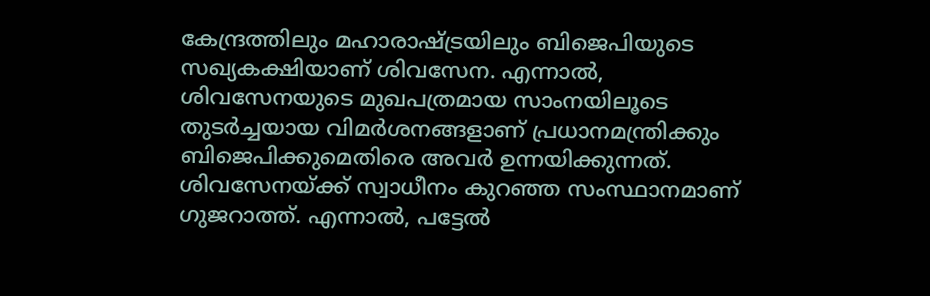കേന്ദ്രത്തിലും മഹാരാഷ്ട്രയിലും ബിജെപിയുടെ സഖ്യകക്ഷിയാണ് ശിവസേന. എന്നാല്‍, ശിവസേനയുടെ മുഖപത്രമായ സാംനയിലൂടെ തുടര്‍ച്ചയായ വിമര്‍ശനങ്ങളാണ് പ്രധാനമന്ത്രിക്കും ബിജെപിക്കുമെതിരെ അവര്‍ ഉന്നയിക്കുന്നത്.
ശിവസേനയ്ക്ക് സ്വാധീനം കുറഞ്ഞ സംസ്ഥാനമാണ് ഗുജറാത്ത്. എന്നാല്‍, പട്ടേല്‍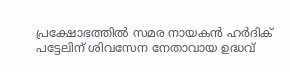പ്രക്ഷോഭത്തില്‍ സമര നായകന്‍ ഹര്‍ദിക് പട്ടേലിന് ശിവസേന നേതാവായ ഉദ്ധവ്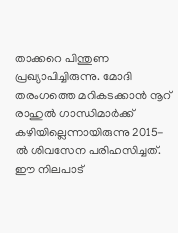താക്കറെ പിന്തുണ പ്രഖ്യാപിച്ചിരുന്നു. മോദി തരംഗത്തെ മറികടക്കാന്‍ നൂറ് രാഹുല്‍ ഗാന്ധിമാര്‍ക്ക് കഴിയില്ലെന്നായിരുന്നു 2015-ല്‍ ശിവസേന പരിഹസിച്ചത്. ഈ നിലപാട്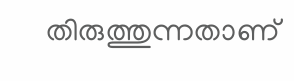തിരുത്തുന്നതാണ്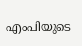എംപിയുടെ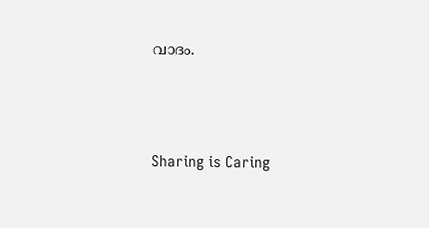വാദം.




Sharing is Caring